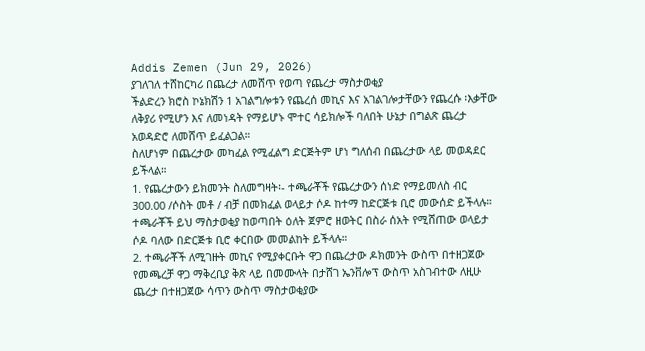Addis Zemen (Jun 29, 2026)
ያገለገለ ተሸከርካሪ በጨረታ ለመሸጥ የወጣ የጨረታ ማስታወቂያ
ችልድረን ክሮስ ኮኔክሽን 1 አገልግሎቱን የጨረሰ መኪና እና አገልገሎታቸውን የጨረሱ ፡እቃቸው ለቅያሪ የሚሆን እና ለመነዳት የማይሆኑ ሞተር ሳይክሎች ባለበት ሁኔታ በግልጽ ጨረታ አወዳድሮ ለመሸጥ ይፈልጋል።
ስለሆነም በጨረታው መካፈል የሚፈልግ ድርጅትም ሆነ ግለሰብ በጨረታው ላይ መወዳደር ይችላል።
1. የጨረታውን ይክመንት ስለመግዛት፡- ተጫራቾች የጨረታውን ሰነድ የማይመለስ ብር 300.00 /ሶስት መቶ / ብቻ በመክፈል ወላይታ ሶዶ ከተማ ከድርጅቱ ቢሮ መውሰድ ይችላሉ። ተጫራቾች ይህ ማስታወቂያ ከወጣበት ዕለት ጀምሮ ዘወትር በስራ ሰአት የሚሸጠው ወላይታ ሶዶ ባለው በድርጅቱ ቢሮ ቀርበው መመልከት ይችላሉ።
2. ተጫራቾች ለሚገዙት መኪና የሚያቀርቡት ዋጋ በጨረታው ዶክመንት ውስጥ በተዘጋጀው የመጫረቻ ዋጋ ማቅረቢያ ቅጽ ላይ በመሙላት በታሸገ ኤንቨሎፕ ውስጥ አስገብተው ለዚሁ ጨረታ በተዘጋጀው ሳጥን ውስጥ ማስታወቂያው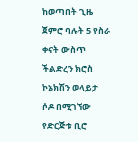ከወጣበት ጊዜ ጀምሮ ባሉት 5 የስራ ቀናት ውስጥ ችልድረን ክሮስ ኮኔክሽን ወላይታ ሶዶ በሚገኘው የድርጅቱ ቢሮ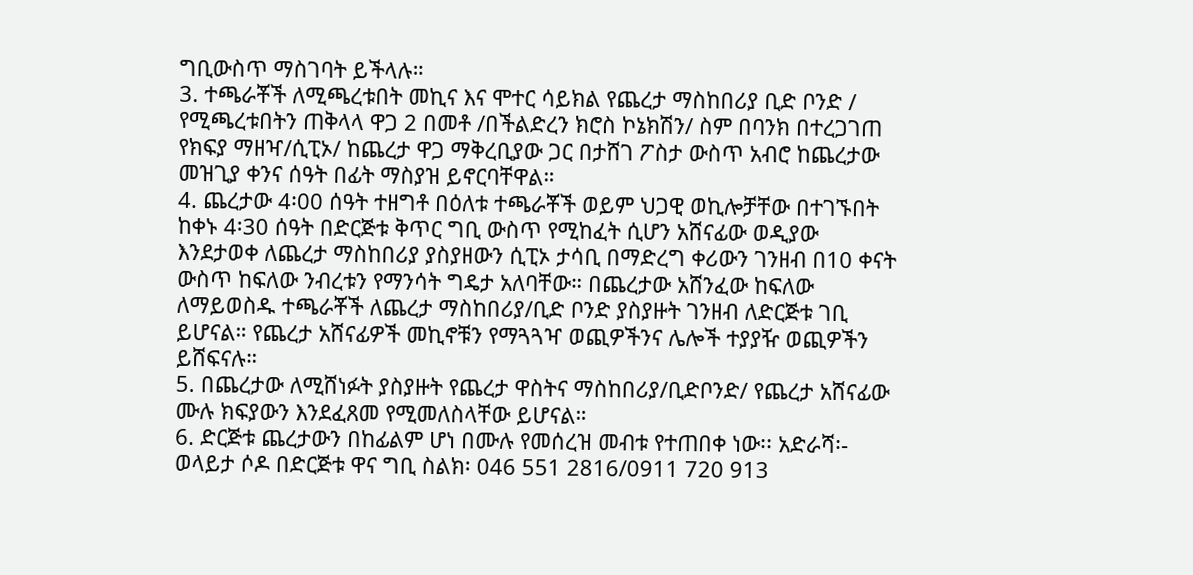ግቢውስጥ ማስገባት ይችላሉ።
3. ተጫራቾች ለሚጫረቱበት መኪና እና ሞተር ሳይክል የጨረታ ማስከበሪያ ቢድ ቦንድ / የሚጫረቱበትን ጠቅላላ ዋጋ 2 በመቶ /በችልድረን ክሮስ ኮኔክሽን/ ስም በባንክ በተረጋገጠ የክፍያ ማዘዣ/ሲፒኦ/ ከጨረታ ዋጋ ማቅረቢያው ጋር በታሸገ ፖስታ ውስጥ አብሮ ከጨረታው መዝጊያ ቀንና ሰዓት በፊት ማስያዝ ይኖርባቸዋል።
4. ጨረታው 4፡00 ሰዓት ተዘግቶ በዕለቱ ተጫራቾች ወይም ህጋዊ ወኪሎቻቸው በተገኙበት ከቀኑ 4፡30 ሰዓት በድርጅቱ ቅጥር ግቢ ውስጥ የሚከፈት ሲሆን አሸናፊው ወዲያው እንደታወቀ ለጨረታ ማስከበሪያ ያስያዘውን ሲፒኦ ታሳቢ በማድረግ ቀሪውን ገንዘብ በ10 ቀናት ውስጥ ከፍለው ንብረቱን የማንሳት ግዴታ አለባቸው። በጨረታው አሸንፈው ከፍለው ለማይወስዱ ተጫራቾች ለጨረታ ማስከበሪያ/ቢድ ቦንድ ያስያዙት ገንዘብ ለድርጅቱ ገቢ ይሆናል። የጨረታ አሸናፊዎች መኪኖቹን የማጓጓዣ ወጪዎችንና ሌሎች ተያያዥ ወጪዎችን ይሸፍናሉ።
5. በጨረታው ለሚሸነፉት ያስያዙት የጨረታ ዋስትና ማስከበሪያ/ቢድቦንድ/ የጨረታ አሸናፊው ሙሉ ክፍያውን እንደፈጸመ የሚመለስላቸው ይሆናል።
6. ድርጅቱ ጨረታውን በከፊልም ሆነ በሙሉ የመሰረዝ መብቱ የተጠበቀ ነው፡፡ አድራሻ፡- ወላይታ ሶዶ በድርጅቱ ዋና ግቢ ስልክ፡ 046 551 2816/0911 720 913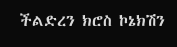ችልድረን ክሮስ ኮኔክሽን